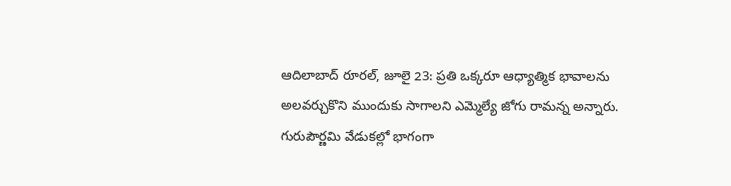ఆదిలాబాద్ రూరల్, జూలై 23: ప్రతి ఒక్కరూ ఆధ్యాత్మిక భావాలను అలవర్చుకొని ముందుకు సాగాలని ఎమ్మెల్యే జోగు రామన్న అన్నారు. గురుపౌర్ణమి వేడుకల్లో భాగంగా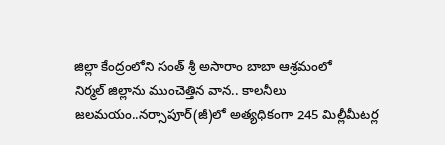జిల్లా కేంద్రంలోని సంత్ శ్రీ అసారాం బాబా ఆశ్రమంలో
నిర్మల్ జిల్లాను ముంచెత్తిన వాన.. కాలనీలు జలమయం..నర్సాపూర్(జీ)లో అత్యధికంగా 245 మిల్లీమీటర్ల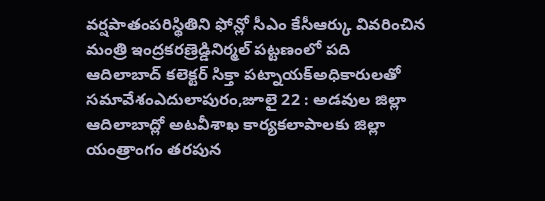వర్షపాతంపరిస్థితిని ఫోన్లో సీఎం కేసీఆర్కు వివరించిన మంత్రి ఇంద్రకరణ్రెడ్డినిర్మల్ పట్టణంలో పది
ఆదిలాబాద్ కలెక్టర్ సిక్తా పట్నాయక్అధికారులతో సమావేశంఎదులాపురం,జూలై 22 : అడవుల జిల్లా ఆదిలాబాద్లో అటవీశాఖ కార్యకలాపాలకు జిల్లా యంత్రాంగం తరపున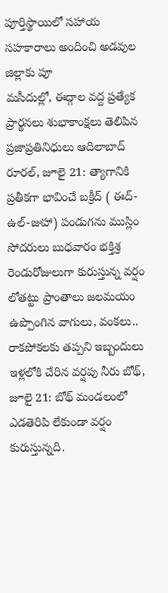పూర్తిస్థాయిలో సహాయ సహకారాలు అందించి అడవుల జిల్లాకు పూ
మసీదుల్లో, ఈద్గాల వద్ద ప్రత్యేక ప్రార్థనలు శుభాకాంక్షలు తెలిపిన ప్రజాప్రతినిధులు ఆదిలాబాద్ రూరల్, జూలై 21: త్యాగానికి ప్రతీకగా భావించే బక్రీద్ ( ఈద్-ఉల్-జుహా) పండుగను ముస్లిం సోదరులు బుధవారం భక్తిశ్ర
రెండురోజులుగా కురుస్తున్న వర్షం లోతట్టు ప్రాంతాలు జలమయం ఉప్పొంగిన వాగులు, వంకలు.. రాకపోకలకు తప్పని ఇబ్బందులు ఇళ్లలోకి చేరిన వర్షపు నీరు బోథ్, జూలై 21: బోథ్ మండలంలో ఎడతెరిపి లేకుండా వర్షం కురుస్తున్నది.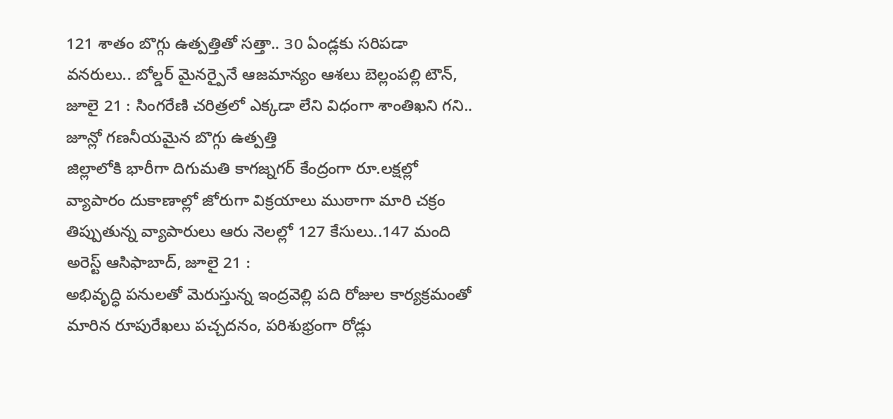121 శాతం బొగ్గు ఉత్పత్తితో సత్తా.. 30 ఏండ్లకు సరిపడా వనరులు.. బోల్డర్ మైనర్పైనే ఆజమాన్యం ఆశలు బెల్లంపల్లి టౌన్, జూలై 21 : సింగరేణి చరిత్రలో ఎక్కడా లేని విధంగా శాంతిఖని గని.. జూన్లో గణనీయమైన బొగ్గు ఉత్పత్తి
జిల్లాలోకి భారీగా దిగుమతి కాగజ్నగర్ కేంద్రంగా రూ.లక్షల్లో వ్యాపారం దుకాణాల్లో జోరుగా విక్రయాలు ముఠాగా మారి చక్రం తిప్పుతున్న వ్యాపారులు ఆరు నెలల్లో 127 కేసులు..147 మంది అరెస్ట్ ఆసిఫాబాద్, జూలై 21 :
అభివృద్ధి పనులతో మెరుస్తున్న ఇంద్రవెల్లి పది రోజుల కార్యక్రమంతో మారిన రూపురేఖలు పచ్చదనం, పరిశుభ్రంగా రోడ్లు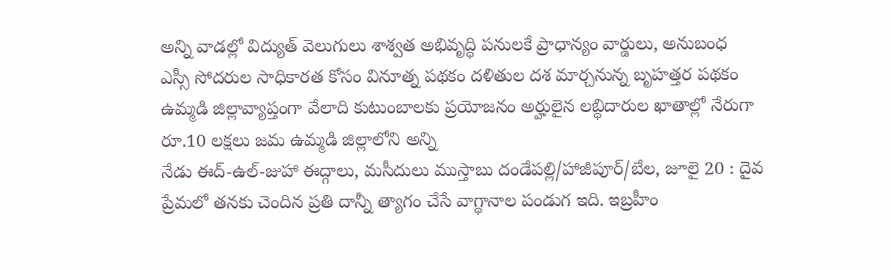అన్ని వాడల్లో విద్యుత్ వెలుగులు శాశ్వత అభివృద్ధి పనులకే ప్రాధాన్యం వార్డులు, అనుబంధ
ఎస్సీ సోదరుల సాధికారత కోసం వినూత్న పథకం దళితుల దశ మార్చనున్న బృహత్తర పథకం ఉమ్మడి జిల్లావ్యాప్తంగా వేలాది కుటుంబాలకు ప్రయోజనం అర్హులైన లబ్ధిదారుల ఖాతాల్లో నేరుగా రూ.10 లక్షలు జమ ఉమ్మడి జిల్లాలోని అన్ని
నేడు ఈద్-ఉల్-జుహా ఈద్గాలు, మసీదులు ముస్తాబు దండేపల్లి/హాజీపూర్/బేల, జూలై 20 : దైవ ప్రేమలో తనకు చెందిన ప్రతి దాన్నీ త్యాగం చేసే వాగ్ధానాల పండుగ ఇది. ఇబ్రహీం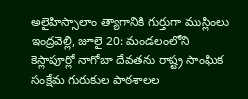అలైహిస్సాలాం త్యాగానికి గుర్తుగా ముస్లింలు
ఇంద్రవెల్లి, జూలై 20: మండలంలోని కెస్లాపూర్లో నాగోబా దేవతను రాష్ట్ర సాంఘిక సంక్షేమ గురుకుల పాఠశాలల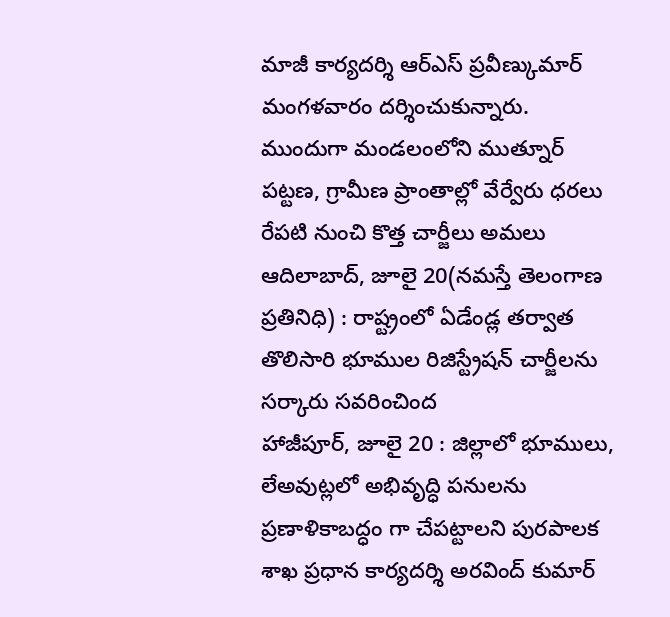మాజీ కార్యదర్శి ఆర్ఎస్ ప్రవీణ్కుమార్ మంగళవారం దర్శించుకున్నారు. ముందుగా మండలంలోని ముత్నూర్
పట్టణ, గ్రామీణ ప్రాంతాల్లో వేర్వేరు ధరలు రేపటి నుంచి కొత్త చార్జీలు అమలు ఆదిలాబాద్, జూలై 20(నమస్తే తెలంగాణ ప్రతినిధి) : రాష్ట్రంలో ఏడేండ్ల తర్వాత తొలిసారి భూముల రిజిస్ట్రేషన్ చార్జీలను సర్కారు సవరించింద
హాజీపూర్, జూలై 20 : జిల్లాలో భూములు, లేఅవుట్లలో అభివృద్ధి పనులను ప్రణాళికాబద్ధం గా చేపట్టాలని పురపాలక శాఖ ప్రధాన కార్యదర్శి అరవింద్ కుమార్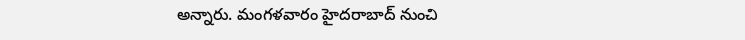అన్నారు. మంగళవారం హైదరాబాద్ నుంచి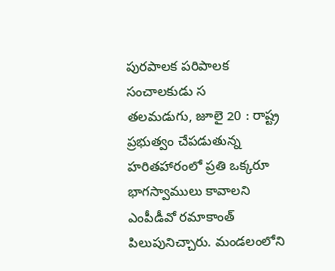పురపాలక పరిపాలక సంచాలకుడు స
తలమడుగు, జూలై 20 : రాష్ట్ర ప్రభుత్వం చేపడుతున్న హరితహారంలో ప్రతి ఒక్కరూ భాగస్వాములు కావాలని ఎంపీడీవో రమాకాంత్ పిలుపునిచ్చారు. మండలంలోని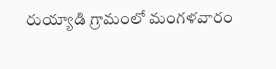రుయ్యాడి గ్రామంలో మంగళవారం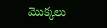మొక్కలు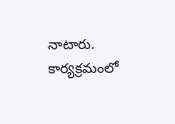నాటారు. కార్యక్రమంలో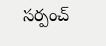సర్పంచ్